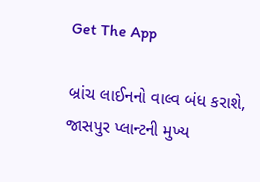Get The App

બ્રાંચ લાઈનનો વાલ્વ બંધ કરાશે, જાસપુર પ્લાન્ટની મુખ્ય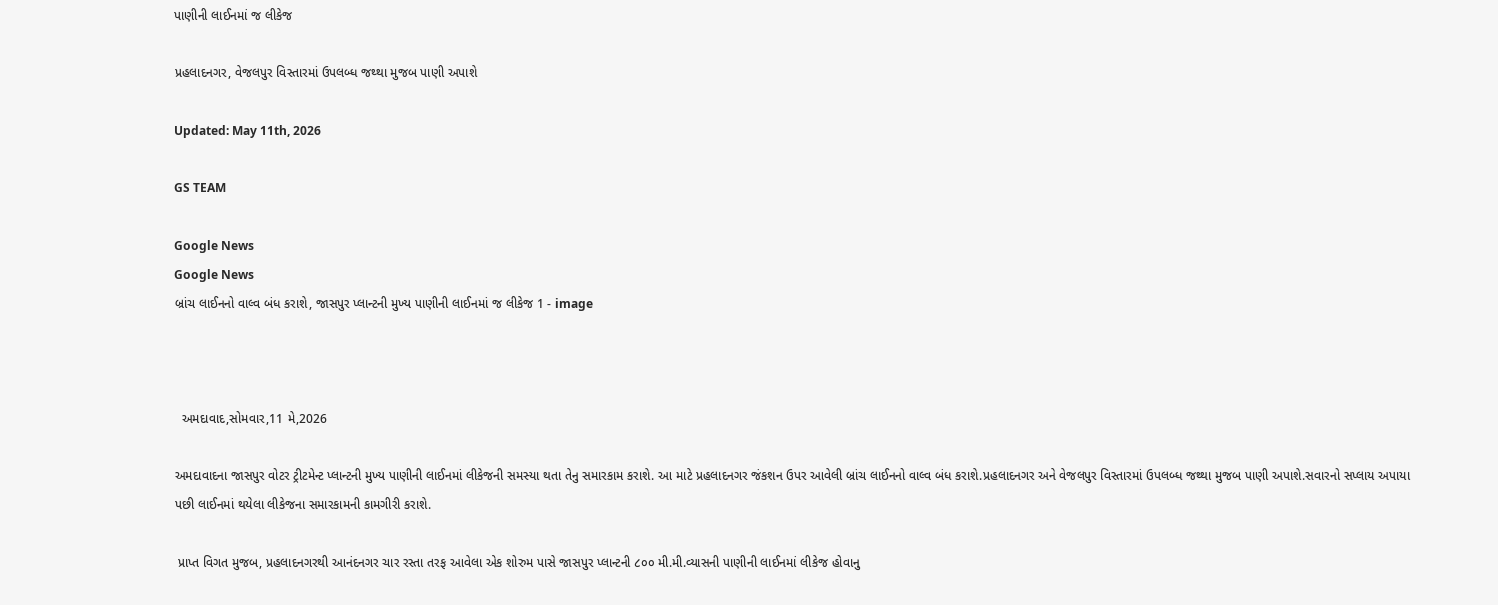પાણીની લાઈનમાં જ લીકેજ

પ્રહલાદનગર, વેજલપુર વિસ્તારમાં ઉપલબ્ધ જથ્થા મુજબ પાણી અપાશે

Updated: May 11th, 2026

GS TEAM

Google News
Google News
બ્રાંચ લાઈનનો વાલ્વ બંધ કરાશે, જાસપુર પ્લાન્ટની મુખ્ય પાણીની લાઈનમાં જ લીકેજ 1 - image



  અમદાવાદ,સોમવાર,11 મે,2026

અમદાવાદના જાસપુર વોટર ટ્રીટમેન્ટ પ્લાન્ટની મુખ્ય પાણીની લાઈનમાં લીકેજની સમસ્યા થતા તેનુ સમારકામ કરાશે. આ માટે પ્રહલાદનગર જંકશન ઉપર આવેલી બ્રાંચ લાઈનનો વાલ્વ બંધ કરાશે.પ્રહલાદનગર અને વેજલપુર વિસ્તારમાં ઉપલબ્ધ જથ્થા મુજબ પાણી અપાશે.સવારનો સપ્લાય અપાયા પછી લાઈનમાં થયેલા લીકેજના સમારકામની કામગીરી કરાશે.

 પ્રાપ્ત વિગત મુજબ, પ્રહલાદનગરથી આનંદનગર ચાર રસ્તા તરફ આવેલા એક શોરુમ પાસે જાસપુર પ્લાન્ટની ૮૦૦ મી.મી.વ્યાસની પાણીની લાઈનમાં લીકેજ હોવાનુ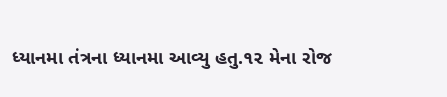ધ્યાનમા તંત્રના ધ્યાનમા આવ્યુ હતુ.૧૨ મેના રોજ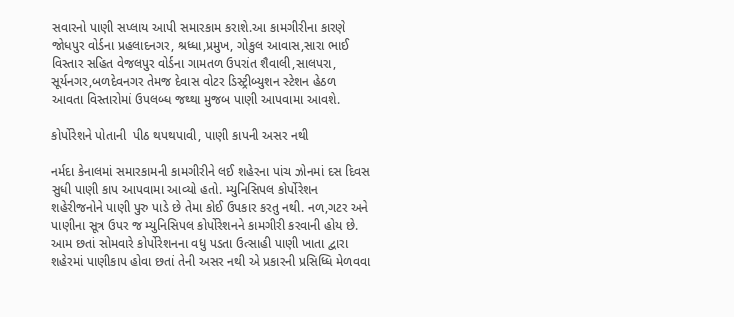સવારનો પાણી સપ્લાય આપી સમારકામ કરાશે.આ કામગીરીના કારણે જોધપુર વોર્ડના પ્રહલાદનગર, શ્રધ્ધા,પ્રમુખ, ગોકુલ આવાસ,સારા ભાઈ વિસ્તાર સહિત વેજલપુર વોર્ડના ગામતળ ઉપરાંત શૈવાલી,સાલપરા, સૂર્યનગર,બળદેવનગર તેમજ દેવાસ વોટર ડિસ્ટ્રીબ્યુશન સ્ટેશન હેઠળ આવતા વિસ્તારોમાં ઉપલબ્ધ જથ્થા મુજબ પાણી આપવામા આવશે.

કોર્પોરેશને પોતાની  પીઠ થપથપાવી, પાણી કાપની અસર નથી

નર્મદા કેનાલમાં સમારકામની કામગીરીને લઈ શહેરના પાંચ ઝોનમાં દસ દિવસ સુધી પાણી કાપ આપવામા આવ્યો હતો. મ્યુનિસિપલ કોર્પોરેશન શહેરીજનોને પાણી પુરુ પાડે છે તેમા કોઈ ઉપકાર કરતુ નથી. નળ,ગટર અને પાણીના સૂત્ર ઉપર જ મ્યુનિસિપલ કોર્પોરેશનને કામગીરી કરવાની હોય છે. આમ છતાં સોમવારે કોર્પોરેશનના વધુ પડતા ઉત્સાહી પાણી ખાતા દ્વારા શહેરમાં પાણીકાપ હોવા છતાં તેની અસર નથી એ પ્રકારની પ્રસિધ્ધિ મેળવવા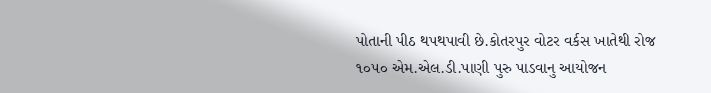પોતાની પીઠ થપથપાવી છે.કોતરપુર વોટર વર્કસ ખાતેથી રોજ ૧૦૫૦ એમ.એલ.ડી.પાણી પુરુ પાડવાનુ આયોજન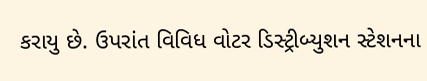કરાયુ છે. ઉપરાંત વિવિધ વોટર ડિસ્ટ્રીબ્યુશન સ્ટેશનના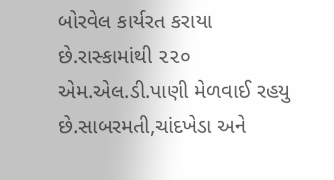બોરવેલ કાર્યરત કરાયા છે.રાસ્કામાંથી ૨૨૦ એમ.એલ.ડી.પાણી મેળવાઈ રહયુ છે.સાબરમતી,ચાંદખેડા અને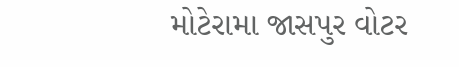મોટેરામા જાસપુર વોટર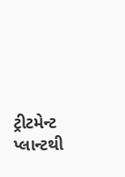ટ્રીટમેન્ટ પ્લાન્ટથી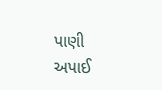પાણી અપાઈ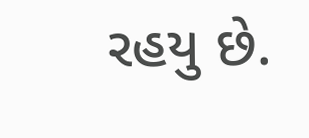રહયુ છે.